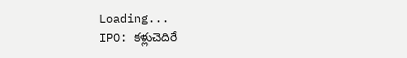Loading...
IPO: కళ్లుచెదిరే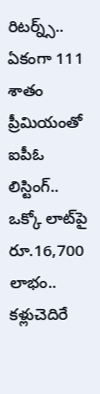రిటర్న్స్.. ఏకంగా 111 శాతం ప్రీమియంతో ఐపీఓ లిస్టింగ్.. ఒక్కో లాట్‌పై రూ.16,700 లాభం..
కళ్లుచెదిరే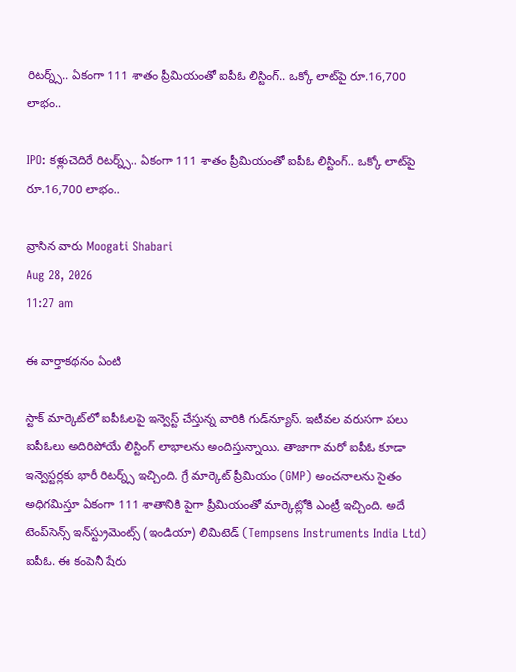రిటర్న్స్.. ఏకంగా 111 శాతం ప్రీమియంతో ఐపీఓ లిస్టింగ్.. ఒక్కో లాట్‌పై రూ.16,700 లాభం..

IPO: కళ్లుచెదిరే రిటర్న్స్.. ఏకంగా 111 శాతం ప్రీమియంతో ఐపీఓ లిస్టింగ్.. ఒక్కో లాట్‌పై రూ.16,700 లాభం..

వ్రాసిన వారు Moogati Shabari
Aug 28, 2026
11:27 am

ఈ వార్తాకథనం ఏంటి

స్టాక్ మార్కెట్‌లో ఐపీఓలపై ఇన్వెస్ట్ చేస్తున్న వారికి గుడ్‌న్యూస్. ఇటీవల వరుసగా పలు ఐపీఓలు అదిరిపోయే లిస్టింగ్ లాభాలను అందిస్తున్నాయి. తాజాగా మరో ఐపీఓ కూడా ఇన్వెస్టర్లకు భారీ రిటర్న్స్ ఇచ్చింది. గ్రే మార్కెట్ ప్రీమియం (GMP) అంచనాలను సైతం అధిగమిస్తూ ఏకంగా 111 శాతానికి పైగా ప్రీమియంతో మార్కెట్లోకి ఎంట్రీ ఇచ్చింది. అదే టెంప్‌సెన్స్ ఇన్‌స్ట్రుమెంట్స్ (ఇండియా) లిమిటెడ్ (Tempsens Instruments India Ltd) ఐపీఓ. ఈ కంపెనీ షేరు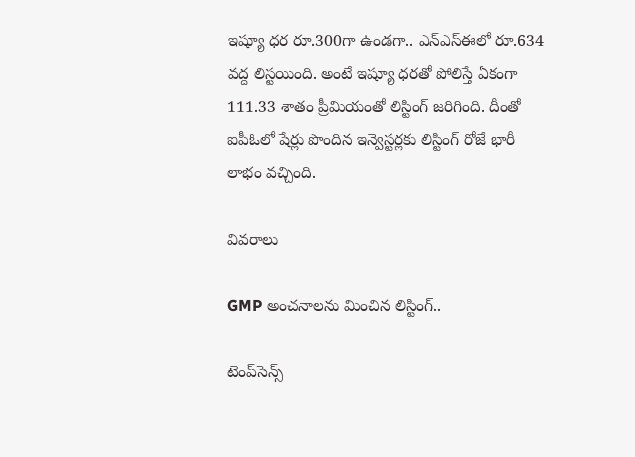ఇష్యూ ధర రూ.300గా ఉండగా.. ఎన్ఎస్‌ఈలో రూ.634 వద్ద లిస్టయింది. అంటే ఇష్యూ ధరతో పోలిస్తే ఏకంగా 111.33 శాతం ప్రీమియంతో లిస్టింగ్ జరిగింది. దీంతో ఐపీఓలో షేర్లు పొందిన ఇన్వెస్టర్లకు లిస్టింగ్ రోజే భారీ లాభం వచ్చింది.

వివరాలు

GMP అంచనాలను మించిన లిస్టింగ్..

టెంప్‌సెన్స్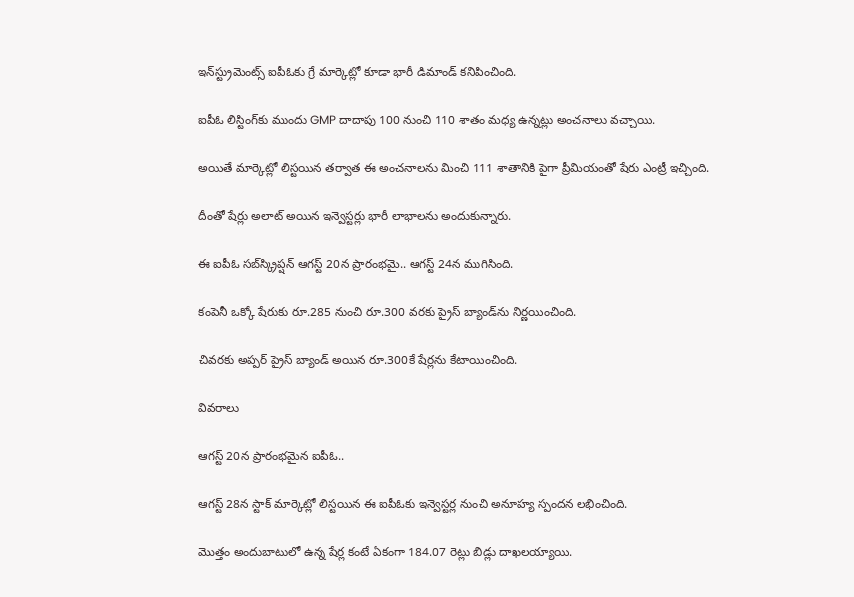ఇన్‌స్ట్రుమెంట్స్ ఐపీఓకు గ్రే మార్కెట్లో కూడా భారీ డిమాండ్ కనిపించింది.

ఐపీఓ లిస్టింగ్‌కు ముందు GMP దాదాపు 100 నుంచి 110 శాతం మధ్య ఉన్నట్లు అంచనాలు వచ్చాయి.

అయితే మార్కెట్లో లిస్టయిన తర్వాత ఈ అంచనాలను మించి 111 శాతానికి పైగా ప్రీమియంతో షేరు ఎంట్రీ ఇచ్చింది.

దీంతో షేర్లు అలాట్ అయిన ఇన్వెస్టర్లు భారీ లాభాలను అందుకున్నారు.

ఈ ఐపీఓ సబ్‌స్క్రిప్షన్ ఆగస్ట్ 20న ప్రారంభమై.. ఆగస్ట్ 24న ముగిసింది.

కంపెనీ ఒక్కో షేరుకు రూ.285 నుంచి రూ.300 వరకు ప్రైస్ బ్యాండ్‌ను నిర్ణయించింది.

చివరకు అప్పర్ ప్రైస్ బ్యాండ్ అయిన రూ.300కే షేర్లను కేటాయించింది.

వివరాలు

ఆగస్ట్ 20న ప్రారంభమైన ఐపీఓ..

ఆగస్ట్ 28న స్టాక్ మార్కెట్లో లిస్టయిన ఈ ఐపీఓకు ఇన్వెస్టర్ల నుంచి అనూహ్య స్పందన లభించింది.

మొత్తం అందుబాటులో ఉన్న షేర్ల కంటే ఏకంగా 184.07 రెట్లు బిడ్లు దాఖలయ్యాయి.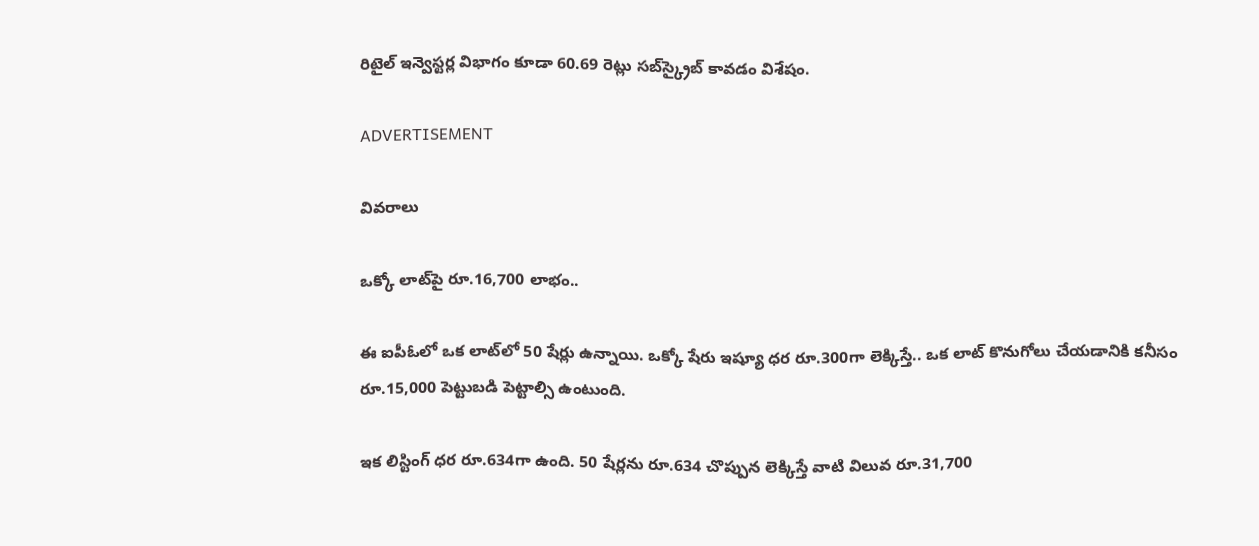రిటైల్ ఇన్వెస్టర్ల విభాగం కూడా 60.69 రెట్లు సబ్‌స్క్రైబ్ కావడం విశేషం.

ADVERTISEMENT

వివరాలు

ఒక్కో లాట్‌పై రూ.16,700 లాభం..

ఈ ఐపీఓలో ఒక లాట్‌లో 50 షేర్లు ఉన్నాయి. ఒక్కో షేరు ఇష్యూ ధర రూ.300గా లెక్కిస్తే.. ఒక లాట్ కొనుగోలు చేయడానికి కనీసం రూ.15,000 పెట్టుబడి పెట్టాల్సి ఉంటుంది.

ఇక లిస్టింగ్ ధర రూ.634గా ఉంది. 50 షేర్లను రూ.634 చొప్పున లెక్కిస్తే వాటి విలువ రూ.31,700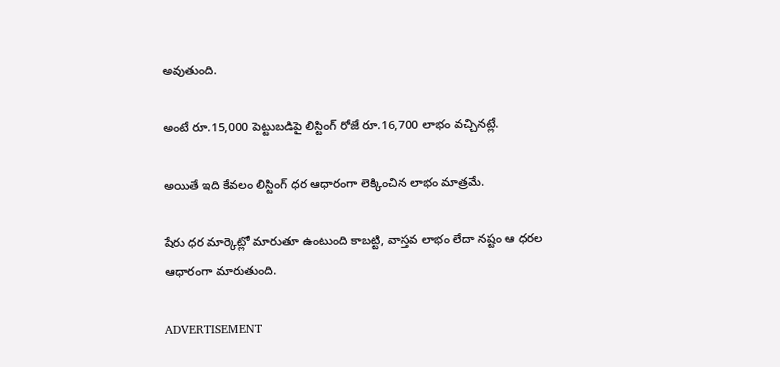అవుతుంది.

అంటే రూ.15,000 పెట్టుబడిపై లిస్టింగ్ రోజే రూ.16,700 లాభం వచ్చినట్లే.

అయితే ఇది కేవలం లిస్టింగ్ ధర ఆధారంగా లెక్కించిన లాభం మాత్రమే.

షేరు ధర మార్కెట్లో మారుతూ ఉంటుంది కాబట్టి, వాస్తవ లాభం లేదా నష్టం ఆ ధరల ఆధారంగా మారుతుంది.

ADVERTISEMENT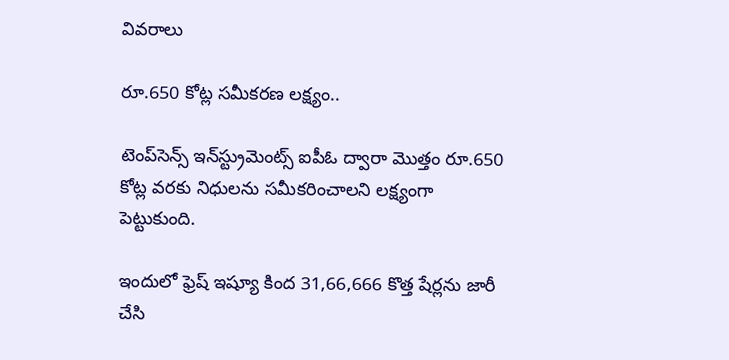వివరాలు

రూ.650 కోట్ల సమీకరణ లక్ష్యం..

టెంప్‌సెన్స్ ఇన్‌స్ట్రుమెంట్స్ ఐపీఓ ద్వారా మొత్తం రూ.650 కోట్ల వరకు నిధులను సమీకరించాలని లక్ష్యంగా పెట్టుకుంది.

ఇందులో ఫ్రెష్ ఇష్యూ కింద 31,66,666 కొత్త షేర్లను జారీ చేసి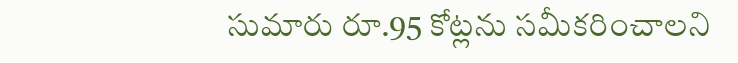సుమారు రూ.95 కోట్లను సమీకరించాలని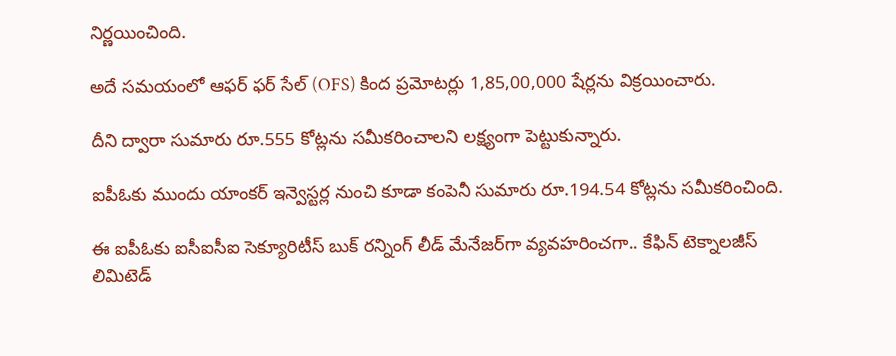నిర్ణయించింది.

అదే సమయంలో ఆఫర్ ఫర్ సేల్ (OFS) కింద ప్రమోటర్లు 1,85,00,000 షేర్లను విక్రయించారు.

దీని ద్వారా సుమారు రూ.555 కోట్లను సమీకరించాలని లక్ష్యంగా పెట్టుకున్నారు.

ఐపీఓకు ముందు యాంకర్ ఇన్వెస్టర్ల నుంచి కూడా కంపెనీ సుమారు రూ.194.54 కోట్లను సమీకరించింది.

ఈ ఐపీఓకు ఐసీఐసీఐ సెక్యూరిటీస్ బుక్ రన్నింగ్ లీడ్ మేనేజర్‌గా వ్యవహరించగా.. కేఫిన్ టెక్నాలజీస్ లిమిటెడ్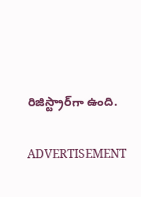రిజిస్ట్రార్‌గా ఉంది.

ADVERTISEMENT